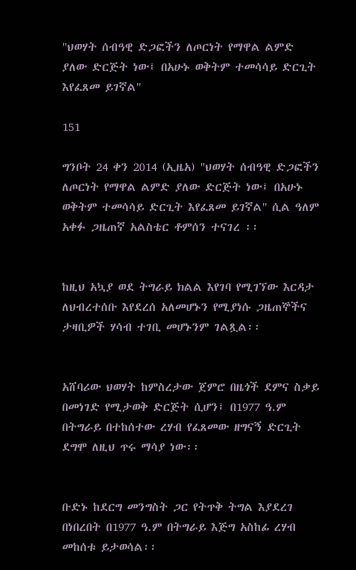"ህወሃት ሰብዓዊ ድጋፎችን ለጦርነት የማዋል ልምድ ያለው ድርጅት ነው፤ በአሁኑ ወቅትም ተመሳሳይ ድርጊት እየፈጸመ ይገኛል"

151

ግንቦት 24 ቀን 2014 (ኢዜአ) "ህወሃት ሰብዓዊ ድጋፎችን ለጦርነት የማዋል ልምድ ያለው ድርጅት ነው፤ በአሁኑ ወቅትም ተመሳሳይ ድርጊት እየፈጸመ ይገኛል" ሲል ዓለም አቀፉ ጋዜጠኛ አልስቴር ቶምሰን ተናገረ ፡፡


ከዚህ አኳያ ወደ ትግራይ ክልል እየገባ የሚገኘው እርዳታ ለህብረተሰቡ እየደረሰ አለመሆኑን የሚያነሱ ጋዜጠኞችና ታዛቢዎች ሃሳብ ተገቢ መሆኑንም ገልጿል፡፡


አሸባሪው ህወሃት ከምስረታው ጀምሮ በዜጎች ደምና ስቃይ በመነገድ የሚታወቅ ድርጅት ሲሆን፤ በ1977 ዓ.ም በትግራይ በተከሰተው ረሃብ የፈጸመው ዘግናኝ ድርጊት ደግሞ ለዚህ ጥሩ ማሳያ ነው፡፡


ቡድኑ ከደርግ መንግስት ጋር የትጥቅ ትግል እያደረገ በነበረበት በ1977 ዓ.ም በትግራይ እጅግ አስከፊ ረሃብ መከሰቱ ይታወሳል፡፡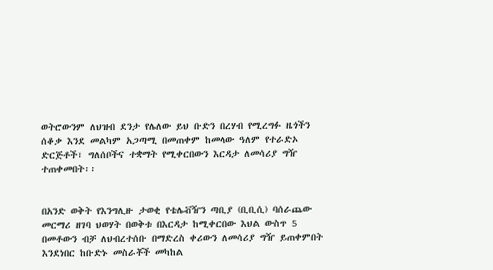ወትሮውንም ለህዝብ ደንታ የሌለው ይህ ቡድን በረሃብ የሚረግፉ ዜጎችን ሰቆቃ እንደ መልካም አጋጣሚ በመጠቀም ከመላው ዓለም የተራድኦ ድርጅቶች፣ ግለሰቦችና ተቋማት የሚቀርበውን እርዳታ ለመሳሪያ ግዥ ተጠቀመበት፡፡


በአንድ ወቅት የእንግሊዙ ታወቂ የቴሌቭዥን ጣቢያ (ቢቢሲ) ባሰራጨው መርማሪ ዘገባ ህወሃት በወቅቱ በእርዳታ ከሚቀርበው እህል ውስጥ 5 በመቶውን ብቻ ለህብረተሰቡ በማድረስ ቀሪውን ለመሳሪያ ግዥ ይጠቀምበት እንደነበር ከቡድኑ መስራቾች መካከል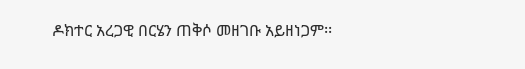ዶክተር አረጋዊ በርሄን ጠቅሶ መዘገቡ አይዘነጋም፡፡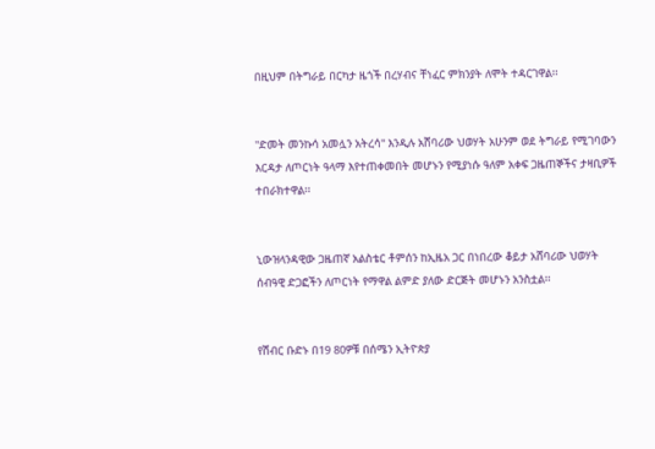በዚህም በትግራይ በርካታ ዜጎች በረሃብና ቸነፈር ምክንያት ለሞት ተዳርገዋል፡፡


"ድመት መንኩሳ አመሏን አትረሳ" እንዲሉ አሸባሪው ህወሃት አሁንም ወደ ትግራይ የሚገባውን እርዳታ ለጦርነት ዓላማ እየተጠቀመበት መሆኑን የሚያነሱ ዓለም አቀፍ ጋዜጠኞችና ታዛቢዎች ተበራክተዋል፡፡


ኒውዝላንዳዊው ጋዜጠኛ አልስቴር ቶምሰን ከኢዜአ ጋር በነበረው ቆይታ አሸባሪው ህወሃት ሰብዓዊ ድጋፎችን ለጦርነት የማዋል ልምድ ያለው ድርጅት መሆኑን አንስቷል፡፡


የሽብር ቡድኑ በ19 80ዎቹ በሰሜን ኢትዮጵያ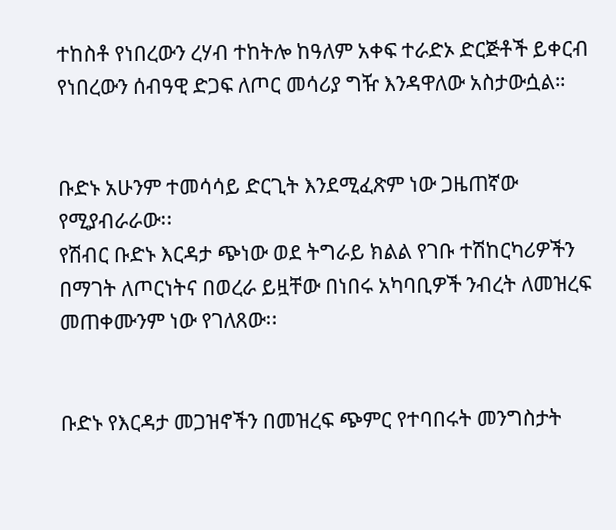ተከስቶ የነበረውን ረሃብ ተከትሎ ከዓለም አቀፍ ተራድኦ ድርጅቶች ይቀርብ የነበረውን ሰብዓዊ ድጋፍ ለጦር መሳሪያ ግዥ እንዳዋለው አስታውሷል።


ቡድኑ አሁንም ተመሳሳይ ድርጊት እንደሚፈጽም ነው ጋዜጠኛው የሚያብራራው፡፡
የሽብር ቡድኑ እርዳታ ጭነው ወደ ትግራይ ክልል የገቡ ተሽከርካሪዎችን በማገት ለጦርነትና በወረራ ይዟቸው በነበሩ አካባቢዎች ንብረት ለመዝረፍ መጠቀሙንም ነው የገለጸው፡፡


ቡድኑ የእርዳታ መጋዝኖችን በመዝረፍ ጭምር የተባበሩት መንግስታት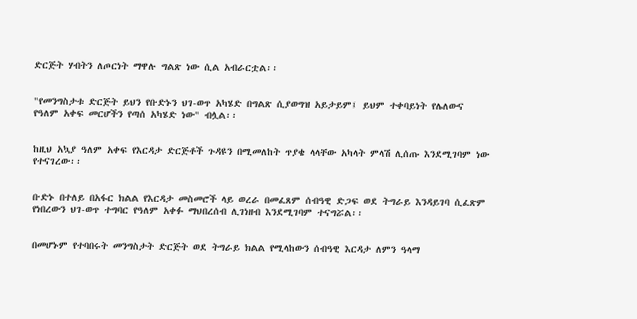ድርጅት ሃብትን ለጦርነት ማዋሉ ግልጽ ነው ሲል አብራርቷል፡፡


"የመንግስታቱ ድርጅት ይህን የቡድኑን ህገ-ወጥ አካሄድ በግልጽ ሲያወግዝ አይታይም፤ ይህም ተቀባይነት የሌለውና የዓለም አቀፍ መርሆችን የጣሰ አካሄድ ነው" ብሏል፡፡


ከዚህ አኳያ ዓለም አቀፍ የእርዳታ ድርጅቶች ጉዳዩን በሚመለከት ጥያቄ ላላቸው አካላት ምላሽ ሊሰጡ እንደሚገባም ነው የተናገረው፡፡


ቡድኑ በተለይ በአፋር ክልል የእርዳታ መስመሮች ላይ ወረራ በመፈጸም ሰብዓዊ ድጋፍ ወደ ትግራይ እንዳይገባ ሲፈጽም የነበረውን ህገ-ወጥ ተግባር የዓለም አቀፉ ማህበረሰብ ሊገነዘብ እንደሚገባም ተናግሯል፡፡


በመሆኑም የተባበሩት መንግስታት ድርጅት ወደ ትግራይ ክልል የሚላከውን ሰብዓዊ እርዳታ ለምን ዓላማ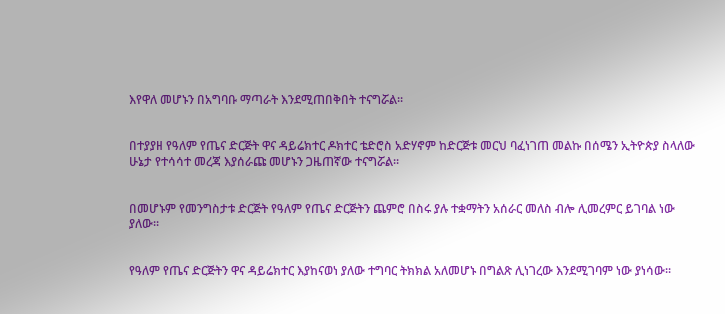እየዋለ መሆኑን በአግባቡ ማጣራት እንደሚጠበቅበት ተናግሯል፡፡


በተያያዘ የዓለም የጤና ድርጅት ዋና ዳይሬክተር ዶክተር ቴድሮስ አድሃኖም ከድርጅቱ መርህ ባፈነገጠ መልኩ በሰሜን ኢትዮጵያ ስላለው ሁኔታ የተሳሳተ መረጃ እያሰራጩ መሆኑን ጋዜጠኛው ተናግሯል፡፡


በመሆኑም የመንግስታቱ ድርጅት የዓለም የጤና ድርጅትን ጨምሮ በስሩ ያሉ ተቋማትን አሰራር መለስ ብሎ ሊመረምር ይገባል ነው ያለው፡፡


የዓለም የጤና ድርጅትን ዋና ዳይሬክተር እያከናወነ ያለው ተግባር ትክክል አለመሆኑ በግልጽ ሊነገረው እንደሚገባም ነው ያነሳው፡፡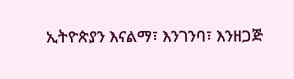ኢትዮጵያን እናልማ፣ እንገንባ፣ እንዘጋጅ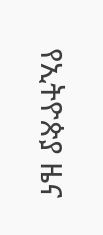የኢትዮጵያ ዜና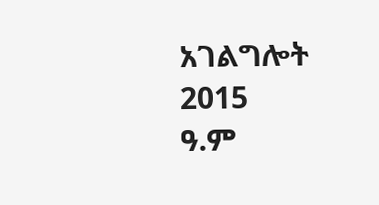አገልግሎት
2015
ዓ.ም